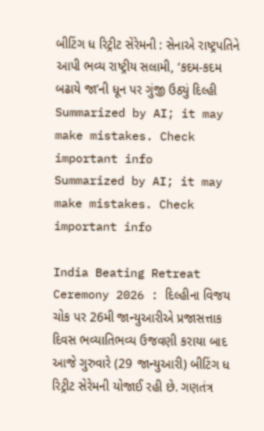બીટિંગ ધ રિટ્રીટ સેરેમની : સેનાએ રાષ્ટ્રપતિને આપી ભવ્ય રાષ્ટ્રીય સલામી, ‘કદમ-કદમ બઢાયે જા’ની ધૂન પર ગુંજી ઉઠ્યું દિલ્હી
Summarized by AI; it may make mistakes. Check important info
Summarized by AI; it may make mistakes. Check important info

India Beating Retreat Ceremony 2026 : દિલ્હીના વિજય ચોક પર 26મી જાન્યુઆરીએ પ્રજાસત્તાક દિવસ ભવ્યાતિભવ્ય ઉજવણી કરાયા બાદ આજે ગુરુવારે (29 જાન્યુઆરી) બીટિંગ ધ રિટ્રીટ સેરેમની યોજાઈ રહી છે. ગણતંત્ર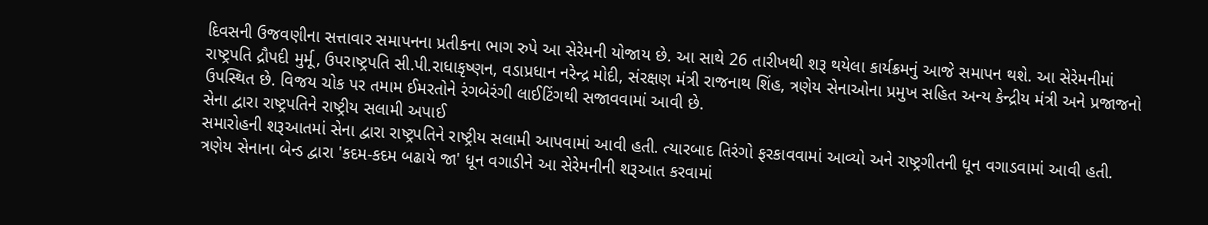દિવસની ઉજવણીના સત્તાવાર સમાપનના પ્રતીકના ભાગ રુપે આ સેરેમની યોજાય છે. આ સાથે 26 તારીખથી શરૂ થયેલા કાર્યક્રમનું આજે સમાપન થશે. આ સેરેમનીમાં રાષ્ટ્રપતિ દ્રૌપદી મુર્મૂ, ઉપરાષ્ટ્રપતિ સી.પી.રાધાકૃષ્ણન, વડાપ્રધાન નરેન્દ્ર મોદી, સંરક્ષણ મંત્રી રાજનાથ શિંહ, ત્રણેય સેનાઓના પ્રમુખ સહિત અન્ય કેન્દ્રીય મંત્રી અને પ્રજાજનો ઉપસ્થિત છે. વિજય ચોક પર તમામ ઈમરતોને રંગબેરંગી લાઈટિંગથી સજાવવામાં આવી છે.
સેના દ્વારા રાષ્ટ્રપતિને રાષ્ટ્રીય સલામી અપાઈ
સમારોહની શરૂઆતમાં સેના દ્વારા રાષ્ટ્રપતિને રાષ્ટ્રીય સલામી આપવામાં આવી હતી. ત્યારબાદ તિરંગો ફરકાવવામાં આવ્યો અને રાષ્ટ્રગીતની ધૂન વગાડવામાં આવી હતી. ત્રણેય સેનાના બેન્ડ દ્વારા 'કદમ-કદમ બઢાયે જા' ધૂન વગાડીને આ સેરેમનીની શરૂઆત કરવામાં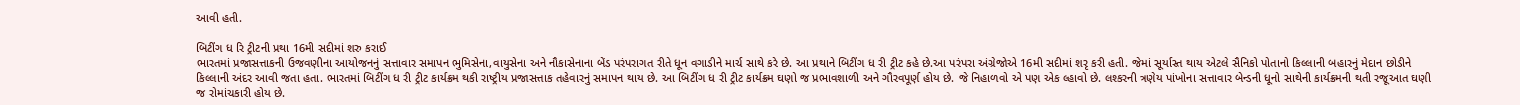આવી હતી.

બિટીંગ ધ રિ ટ્રીટની પ્રથા 16મી સદીમાં શરુ કરાઈ
ભારતમાં પ્રજાસત્તાકની ઉજવણીના આયોજનનું સત્તાવાર સમાપન ભુમિસેના,વાયુસેના અને નૌકાસેનાના બેંડ પરંપરાગત રીતે ધૂન વગાડીને માર્ચ સાથે કરે છે. આ પ્રથાને બિટીંગ ધ રી ટ્રીટ કહે છે.આ પરંપરા અંગ્રેજોએ 16મી સદીમાં શરૃ કરી હતી. જેમાં સૂર્યાસ્ત થાય એટલે સૈનિકો પોતાનો કિલ્લાની બહારનું મેદાન છોડીને કિલ્લાની અંદર આવી જતા હતા. ભારતમાં બિટીંગ ધ રી ટ્રીટ કાર્યક્રમ થકી રાષ્ટ્રીય પ્રજાસત્તાક તહેવારનું સમાપન થાય છે. આ બિટીંગ ધ રી ટ્રીટ કાર્યક્રમ ઘણો જ પ્રભાવશાળી અને ગૌરવપૂર્ણ હોય છે. જે નિહાળવો એ પણ એક લ્હાવો છે. લશ્કરની ત્રણેય પાંખોના સત્તાવાર બેન્ડની ધૂનો સાથેની કાર્યક્રમની થતી રજૂઆત ઘણી જ રોમાંચકારી હોય છે.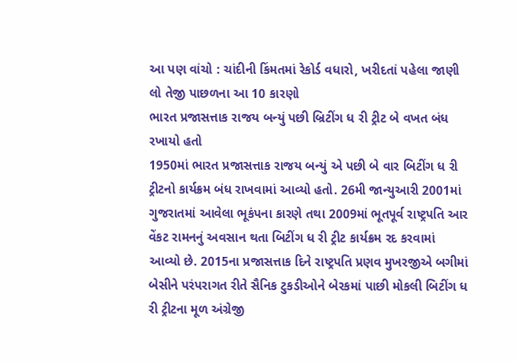આ પણ વાંચો : ચાંદીની કિંમતમાં રેકોર્ડ વધારો, ખરીદતાં પહેલા જાણી લો તેજી પાછળના આ 10 કારણો
ભારત પ્રજાસત્તાક રાજય બન્યું પછી બ્રિટીંગ ધ રી ટ્રીટ બે વખત બંધ રખાયો હતો
1950માં ભારત પ્રજાસત્તાક રાજય બન્યું એ પછી બે વાર બિટીંગ ધ રી ટ્રીટનો કાર્યક્રમ બંધ રાખવામાં આવ્યો હતો. 26મી જાન્યુઆરી 2001માં ગુજરાતમાં આવેલા ભૂકંપના કારણે તથા 2009માં ભૂતપૂર્વ રાષ્ટ્રપતિ આર વેંકટ રામનનું અવસાન થતા બિટીંગ ધ રી ટ્રીટ કાર્યક્રમ રદ કરવામાં આવ્યો છે. 2015ના પ્રજાસત્તાક દિને રાષ્ટ્રપતિ પ્રણવ મુખરજીએ બગીમાં બેસીને પરંપરાગત રીતે સૈનિક ટુકડીઓને બેરકમાં પાછી મોકલી બિટીંગ ધ રી ટ્રીટના મૂળ અંગ્રેજી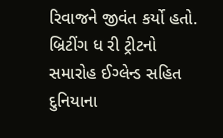રિવાજને જીવંત કર્યો હતો. બ્રિટીંગ ધ રી ટ્રીટનો સમારોહ ઈગ્લેન્ડ સહિત દુનિયાના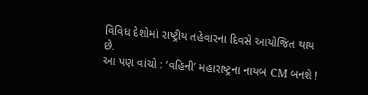વિવિધ દેશોમાં રાષ્ટ્રીય તહેવારના દિવસે આયોજિત થાય છે.
આ પણ વાંચો : ‘વહિની’ મહારાષ્ટ્રના નાયબ CM બનશે !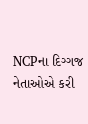NCPના દિગ્ગજ નેતાઓએ કરી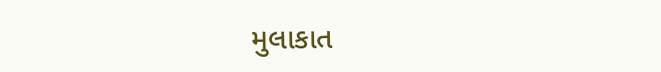મુલાકાત